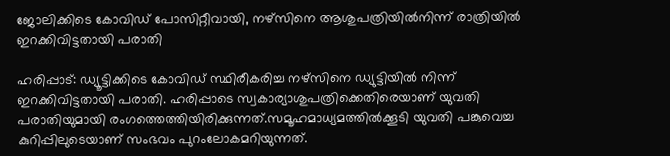ജോലിക്കിടെ കോവിഡ്‌ പോസിറ്റീവായി, നഴ്‌സിനെ ആശുപത്രിയില്‍നിന്ന്‌ രാത്രിയില്‍ ഇറക്കിവിട്ടതായി പരാതി

ഹരിപ്പാട്: ഡ്യൂട്ടിക്കിടെ കോവിഡ് സ്ഥിരീകരിച്ച നഴ്‌സിനെ ഡ്യുട്ടിയില്‍ നിന്ന് ഇറക്കിവിട്ടതായി പരാതി. ഹരിപ്പാടെ സ്വകാര്യാശുപത്രിക്കെതിരെയാണ് യുവതി പരാതിയുമായി രംഗത്തെത്തിയിരിക്കുന്നത്.സമൂഹമാധ്യമത്തില്‍ക്കൂടി യുവതി പങ്കുവെച്ച കുറിപ്പിലുടെയാണ് സംഭവം പുറംലോകമറിയുന്നത്.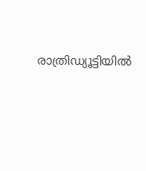രാത്രിഡ്യൂട്ടിയില്‍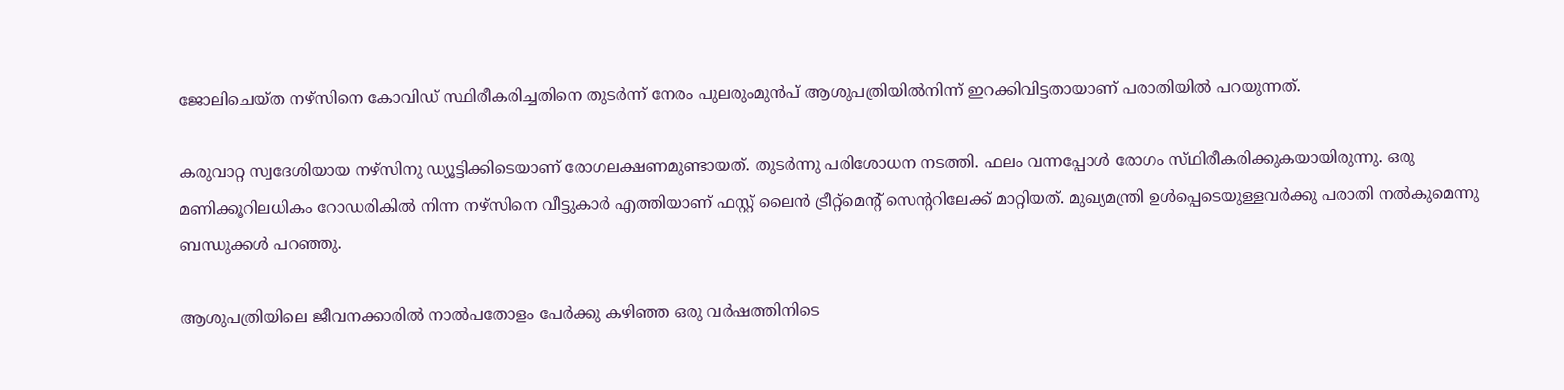ജോലിചെയ്ത നഴ്സിനെ കോവിഡ് സ്ഥിരീകരിച്ചതിനെ തുടര്‍ന്ന് നേരം പുലരുംമുന്‍പ് ആശുപത്രിയില്‍നിന്ന് ഇറക്കിവിട്ടതായാണ് പരാതിയില്‍ പറയുന്നത്.

കരുവാറ്റ സ്വദേശിയായ നഴ്‌സിനു ഡ്യൂട്ടിക്കിടെയാണ്‌ രോഗലക്ഷണമുണ്ടായത്‌. തുടര്‍ന്നു പരിശോധന നടത്തി. ഫലം വന്നപ്പോള്‍ രോഗം സ്‌ഥിരീകരിക്കുകയായിരുന്നു. ഒരു മണിക്കൂറിലധികം റോഡരികില്‍ നിന്ന നഴ്‌സിനെ വീട്ടുകാര്‍ എത്തിയാണ് ഫസ്റ്റ് ലൈന്‍ ട്രീറ്റ്‌മെന്റ് സെന്ററിലേക്ക് മാറ്റിയത്. മുഖ്യമന്ത്രി ഉള്‍പ്പെടെയുള്ളവര്‍ക്കു പരാതി നല്‍കുമെന്നു ബന്ധുക്കള്‍ പറഞ്ഞു.

ആശുപത്രിയിലെ ജീവനക്കാരില്‍ നാല്‍പതോളം പേര്‍ക്കു കഴിഞ്ഞ ഒരു വര്‍ഷത്തിനിടെ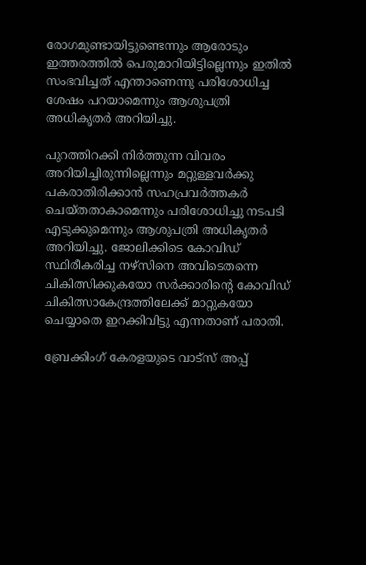രോഗമുണ്ടായിട്ടുണ്ടെന്നും ആരോടും ഇത്തരത്തില്‍ പെരുമാറിയിട്ടില്ലെന്നും ഇതില്‍ സംഭവിച്ചത്‌ എന്താണെന്നു പരിശോധിച്ച ശേഷം പറയാമെന്നും ആശുപത്രി അധികൃതര്‍ അറിയിച്ചു.

പുറത്തിറക്കി നിര്‍ത്തുന്ന വിവരം അറിയിച്ചിരുന്നില്ലെന്നും മറ്റുള്ളവര്‍ക്കു പകരാതിരിക്കാന്‍ സഹപ്രവര്‍ത്തകര്‍ ചെയ്തതാകാമെന്നും പരിശോധിച്ചു നടപടി എടുക്കുമെന്നും ആശുപത്രി അധികൃതര്‍ അറിയിച്ചു. ജോലിക്കിടെ കോവിഡ് സ്ഥിരീകരിച്ച നഴ്സിനെ അവിടെതന്നെ ചികിത്സിക്കുകയോ സര്‍ക്കാരിന്റെ കോവിഡ് ചികിത്സാകേന്ദ്രത്തിലേക്ക് മാറ്റുകയോ ചെയ്യാതെ ഇറക്കിവിട്ടു എന്നതാണ് പരാതി.

ബ്രേക്കിംഗ് കേരളയുടെ വാട്സ് അപ്പ്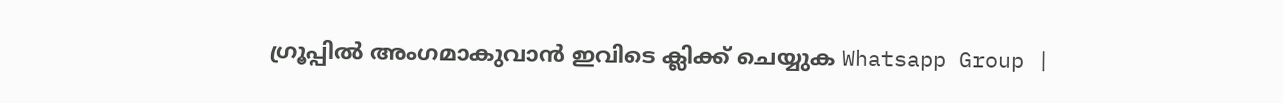ഗ്രൂപ്പിൽ അംഗമാകുവാൻ ഇവിടെ ക്ലിക്ക് ചെയ്യുക Whatsapp Group |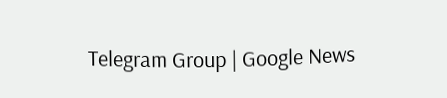Telegram Group | Google News